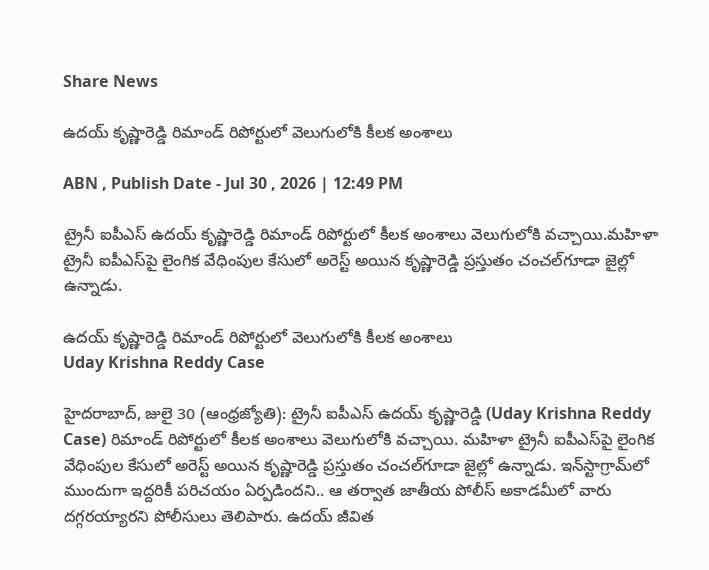Share News

ఉదయ్ కృష్ణారెడ్డి రిమాండ్ రిపోర్టులో వెలుగులోకి కీలక అంశాలు

ABN , Publish Date - Jul 30 , 2026 | 12:49 PM

ట్రైనీ ఐపీఎస్ ఉదయ్ కృష్ణారెడ్డి రిమాండ్ రిపోర్టులో కీలక అంశాలు వెలుగులోకి వచ్చాయి.మహిళా ట్రైనీ ఐపీఎస్‌పై లైంగిక వేధింపుల కేసులో అరెస్ట్ అయిన కృష్ణారెడ్డి ప్రస్తుతం చంచల్‌గూడా జైల్లో ఉన్నాడు.

ఉదయ్ కృష్ణారెడ్డి రిమాండ్ రిపోర్టులో వెలుగులోకి కీలక అంశాలు
Uday Krishna Reddy Case

హైదరాబాద్, జులై 30 (ఆంధ్రజ్యోతి): ట్రైనీ ఐపీఎస్ ఉదయ్ కృష్ణారెడ్డి (Uday Krishna Reddy Case) రిమాండ్ రిపోర్టులో కీలక అంశాలు వెలుగులోకి వచ్చాయి. మహిళా ట్రైనీ ఐపీఎస్‌పై లైంగిక వేధింపుల కేసులో అరెస్ట్ అయిన కృష్ణారెడ్డి ప్రస్తుతం చంచల్‌గూడా జైల్లో ఉన్నాడు. ఇన్‌స్టాగ్రామ్‌లో ముందుగా ఇద్దరికీ పరిచయం ఏర్పడిందని.. ఆ తర్వాత జాతీయ పోలీస్ అకాడమీలో వారు దగ్గరయ్యారని పోలీసులు తెలిపారు. ఉదయ్ జీవిత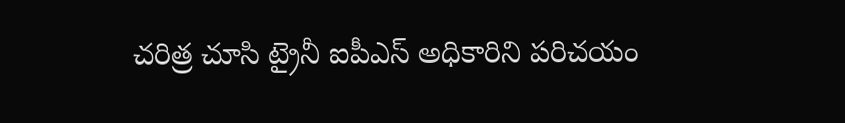చరిత్ర చూసి ట్రైనీ ఐపీఎస్ అధికారిని పరిచయం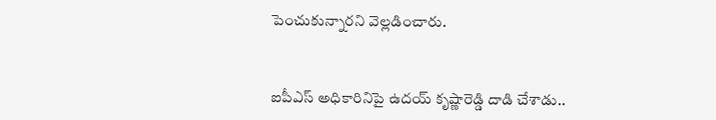పెంచుకున్నారని వెల్లడించారు.


ఐపీఎస్ అధికారినిపై ఉదయ్ కృష్ణారెడ్డి దాడి చేశాడు..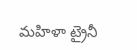మహిళా ట్రైనీ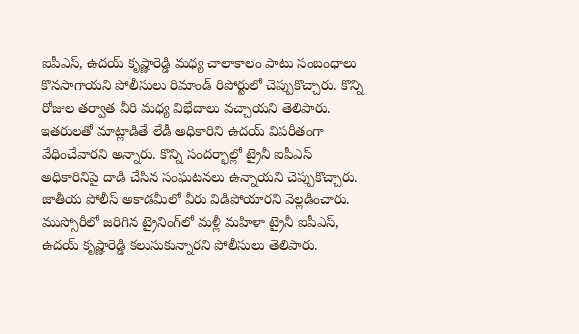ఐపీఎస్‌, ఉదయ్ కృష్ణారెడ్డి మధ్య చాలాకాలం పాటు సంబంధాలు కొనసాగాయని పోలీసులు రిమాండ్ రిపోర్టులో చెప్పుకొచ్చారు. కొన్ని రోజుల తర్వాత వీరి మధ్య విభేదాలు వచ్చాయని తెలిపారు. ఇతరులతో మాట్లాడితే లేడీ అధికారిని ఉదయ్ విపరీతంగా వేధించేవారని అన్నారు. కొన్ని సందర్భాల్లో ట్రైనీ ఐపీఎస్ అధికారినిపై దాడి చేసిన సంఘటనలు ఉన్నాయని చెప్పుకొచ్చారు. జాతీయ పోలీస్ అకాడమీలో వీరు విడిపోయారని వెల్లడించారు. ముస్సోరీలో జరిగిన ట్రైనింగ్‌లో మళ్లీ మహిళా ట్రైనీ ఐపీఎస్‌, ఉదయ్ కృష్ణారెడ్డి కలుసుకున్నారని పోలీసులు తెలిపారు.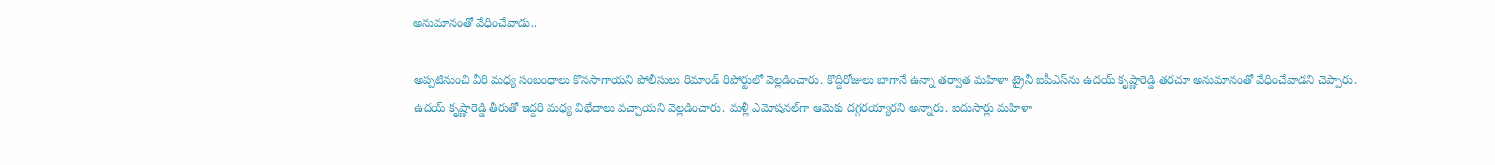అనుమానంతో వేధించేవాడు..

అప్పటినుంచి వీరి మధ్య సంబంధాలు కొనసాగాయని పోలీసులు రిమాండ్ రిపోర్టులో వెల్లడించారు. కొద్దిరోజులు బాగానే ఉన్నా తర్వాత మహిళా ట్రైనీ ఐపీఎస్‌‌ను ఉదయ్ కృష్ణారెడ్డి తరచూ అనుమానంతో వేధించేవాడని చెప్పారు. ఉదయ్ కృష్ణారెడ్డి తీరుతో ఇద్దరి మధ్య విభేదాలు వచ్చాయని వెల్లడించారు. మళ్లీ ఎమోషనల్‌గా ఆమెకు దగ్గరయ్యారని అన్నారు. ఐదుసార్లు మహిళా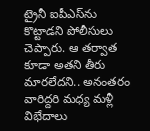ట్రైనీ ఐపీఎస్‌‌ను కొట్టాడని పోలీసులు చెప్పారు. ఆ తర్వాత కూడా అతని తీరు మారలేదని.. అనంతరం వారిద్దరి మధ్య మళ్లీ విభేదాలు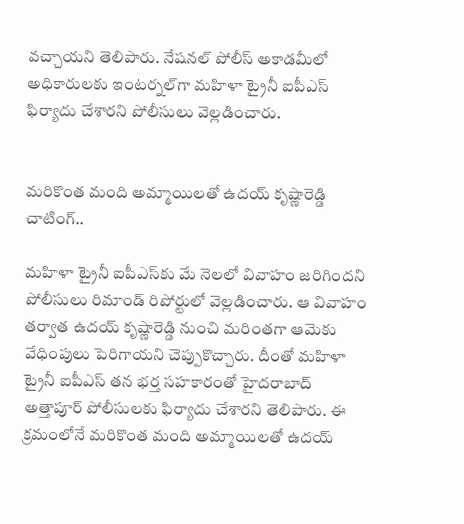వచ్చాయని తెలిపారు. నేషనల్ పోలీస్ అకాడమీలో అధికారులకు ఇంటర్నల్‌గా మహిళా ట్రైనీ ఐపీఎస్‌‌ ఫిర్యాదు చేశారని పోలీసులు వెల్లడించారు.


మరికొంత మంది అమ్మాయిలతో ఉదయ్ కృష్ణారెడ్డి చాటింగ్..

మహిళా ట్రైనీ ఐపీఎస్‌కు మే నెలలో వివాహం జరిగిందని పోలీసులు రిమాండ్ రిపోర్టులో వెల్లడించారు. ఆ వివాహం తర్వాత ఉదయ్ కృష్ణారెడ్డి నుంచి మరింతగా ఆమెకు వేధింపులు పెరిగాయని చెప్పుకొచ్చారు. దీంతో మహిళా ట్రైనీ ఐపీఎస్‌ తన భర్త సహకారంతో హైదరాబాద్ అత్తాపూర్ పోలీసులకు ఫిర్యాదు చేశారని తెలిపారు. ఈ క్రమంలోనే మరికొంత మంది అమ్మాయిలతో ఉదయ్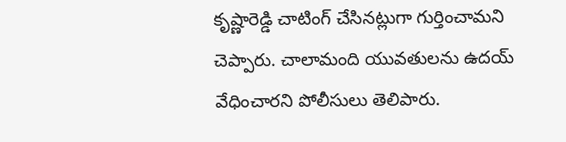కృష్ణారెడ్డి చాటింగ్ చేసినట్లుగా గుర్తించామని చెప్పారు. చాలామంది యువతులను ఉదయ్ వేధించారని పోలీసులు తెలిపారు.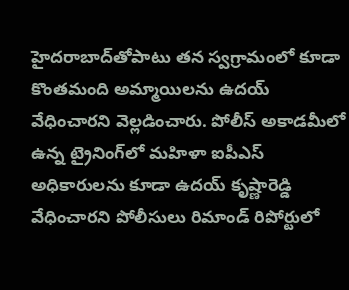హైదరాబాద్‌తోపాటు తన స్వగ్రామంలో కూడా కొంతమంది అమ్మాయిలను ఉదయ్ వేధించారని వెల్లడించారు. పోలీస్ అకాడమీలో ఉన్న ట్రైనింగ్‌లో మహిళా ఐపీఎస్ అధికారులను కూడా ఉదయ్ కృష్ణారెడ్డి వేధించారని పోలీసులు రిమాండ్ రిపోర్టులో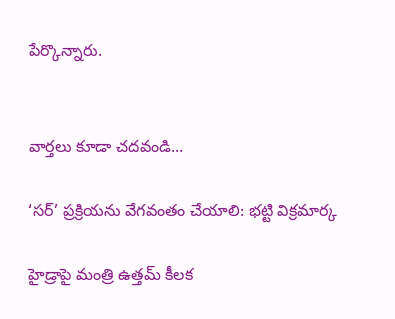పేర్కొన్నారు.


వార్తలు కూడా చదవండి...

‘సర్’ ప్రక్రియను వేగవంతం చేయాలి: భట్టి విక్రమార్క

హైడ్రాపై మంత్రి ఉత్తమ్ కీలక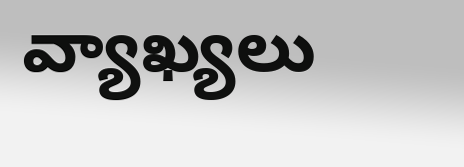వ్యాఖ్యలు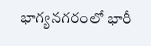భాగ్యనగరంలో భారీ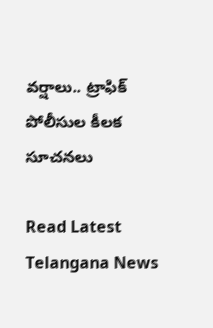వర్షాలు.. ట్రాఫిక్ పోలీసుల కీలక సూచనలు

Read Latest Telangana News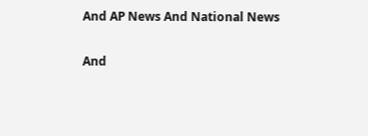And AP News And National News

And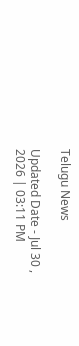Telugu News

Updated Date - Jul 30 , 2026 | 03:11 PM